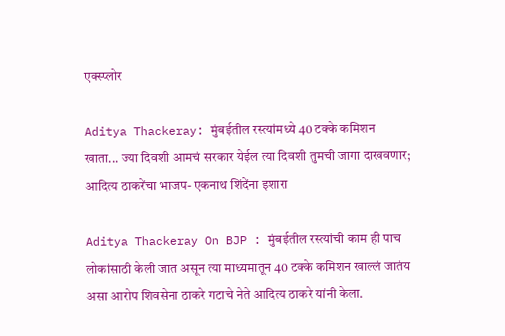एक्स्प्लोर

Aditya Thackeray: मुंबईतील रस्त्यांमध्ये 40 टक्के कमिशन खाता... ज्या दिवशी आमचं सरकार येईल त्या दिवशी तुमची जागा दाखवणार; आदित्य ठाकरेंचा भाजप- एकनाथ शिंदेंना इशारा

Aditya Thackeray On BJP : मुंबईतील रस्त्यांची काम ही पाच लोकांसाठी केली जात असून त्या माध्यमातून 40 टक्के कमिशन खाल्लं जातंय असा आरोप शिवसेना ठाकरे गटाचे नेते आदित्य ठाकरे यांनी केला.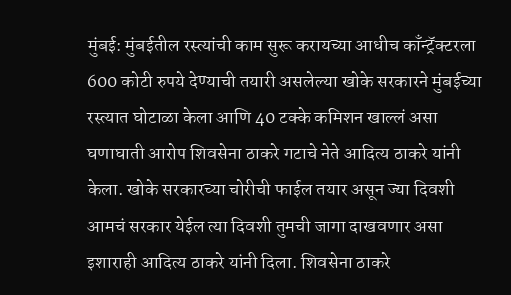मुंबई: मुंबईतील रस्त्यांची काम सुरू करायच्या आधीच काँन्ट्रॅक्टरला 600 कोटी रुपये देण्याची तयारी असलेल्या खोके सरकारने मुंबईच्या रस्त्यात घोटाळा केला आणि 40 टक्के कमिशन खाल्लं असा घणाघाती आरोप शिवसेना ठाकरे गटाचे नेते आदित्य ठाकरे यांनी केला. खोके सरकारच्या चोरीची फाईल तयार असून ज्या दिवशी आमचं सरकार येईल त्या दिवशी तुमची जागा दाखवणार असा इशाराही आदित्य ठाकरे यांनी दिला. शिवसेना ठाकरे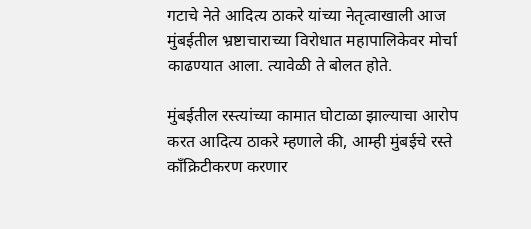गटाचे नेते आदित्य ठाकरे यांच्या नेतृत्वाखाली आज मुंबईतील भ्रष्टाचाराच्या विरोधात महापालिकेवर मोर्चा काढण्यात आला. त्यावेळी ते बोलत होते.

मुंबईतील रस्त्यांच्या कामात घोटाळा झाल्याचा आरोप करत आदित्य ठाकरे म्हणाले की, आम्ही मुंबईचे रस्ते काँक्रिटीकरण करणार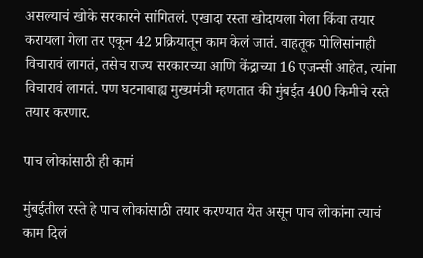असल्याचं खोके सरकारने सांगितलं. एखादा रस्ता खोदायला गेला किंवा तयार करायला गेला तर एकून 42 प्रक्रियातून काम केलं जातं. वाहतूक पोलिसांनाही विचारावं लागतं, तसेच राज्य सरकारच्या आणि केंद्राच्या 16 एजन्सी आहेत, त्यांना विचारावं लागतं. पण घटनाबाह्य मुख्यमंत्री म्हणतात की मुंबईत 400 किमीचे रस्ते तयार करणार.

पाच लोकांसाठी ही कामं

मुंबईतील रस्ते हे पाच लोकांसाठी तयार करण्यात येत असून पाच लोकांना त्याचं काम दिलं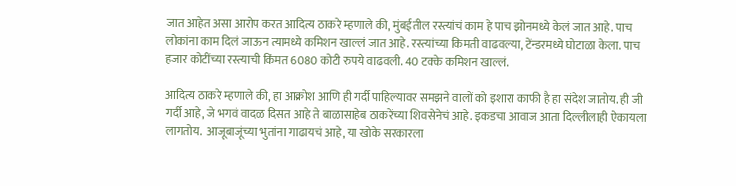जात आहेत असा आरोप करत आदित्य ठाकरे म्हणाले की, मुंबईतील रस्त्यांचं काम हे पाच झोनमध्ये केलं जात आहे. पाच लोकांना काम दिलं जाऊन त्यामध्ये कमिशन खाल्लं जात आहे. रस्त्यांच्या किमती वाढवल्या, टेंन्डरमध्ये घोटाळा केला. पाच हजार कोटींच्या रस्त्याची किंमत 6080 कोटी रुपये वाढवली. 40 टक्के कमिशन खाल्लं.

आदित्य ठाकरे म्हणाले की, हा आक्रोश आणि ही गर्दी पाहिल्यावर समझने वालों को इशारा काफी है हा संदेश जातोय. ही जी गर्दी आहे, जे भगवं वादळ दिसत आहे ते बाळासाहेब ठाकरेंच्या शिवसेनेचं आहे. इकडचा आवाज आता दिल्लीलाही ऐकायला लागतोय.  आजूबाजूंच्या भुतांना गाढायचं आहे, या खोके सरकारला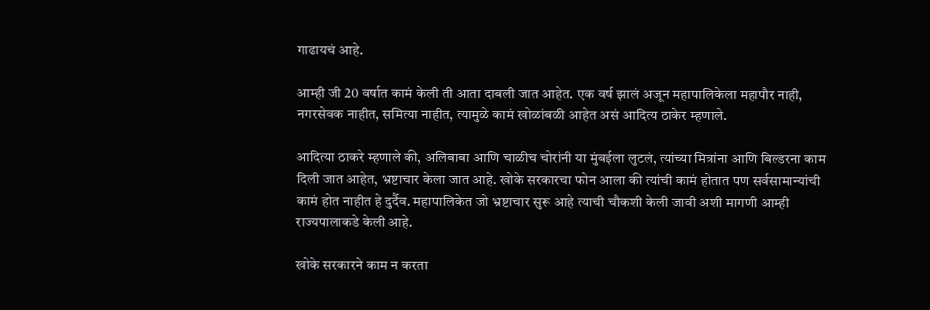गाढायचं आहे.

आम्ही जी 20 वर्षात कामं केली ती आता दाबली जात आहेत. एक वर्ष झालं अजून महापालिकेला महापौर नाही, नगरसेवक नाहीत, समित्या नाहीत, त्यामुळे कामं खोळांबळी आहेत असं आदित्य ठाकेर म्हणाले.

आदित्या ठाकरे म्हणाले की, अलिबाबा आणि चाळीच चोरांनी या मुंबईला लुटलं, त्यांच्या मित्रांना आणि बिल्डरना काम दिली जात आहेत, भ्रष्टाचार केला जात आहे. खोके सरकारचा फोन आला की त्यांची कामं होतात पण सर्वसामान्यांची कामं होत नाहीत हे दुर्दैव. महापालिकेत जो भ्रष्टाचार सुरू आहे त्याची चौकशी केली जावी अशी मागणी आम्ही राज्यपालाकडे केली आहे.

खोके सरकारने काम न करता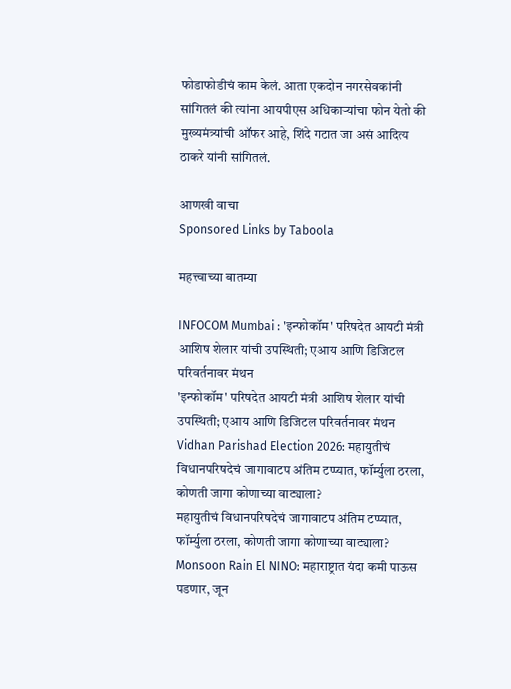फोडाफोडीचं काम केलं. आता एकदोन नगरसेवकांनी सांगितलं की त्यांना आयपीएस अधिकाऱ्यांचा फोन येतो की मुख्यमंत्र्यांची ऑफर आहे, शिंदे गटात जा असं आदित्य ठाकरे यांनी सांगितलं.

आणखी वाचा
Sponsored Links by Taboola

महत्त्वाच्या बातम्या

INFOCOM Mumbai : 'इन्फोकॉम' परिषदेत आयटी मंत्री आशिष शेलार यांची उपस्थिती; एआय आणि डिजिटल परिवर्तनावर मंथन
'इन्फोकॉम' परिषदेत आयटी मंत्री आशिष शेलार यांची उपस्थिती; एआय आणि डिजिटल परिवर्तनावर मंथन
Vidhan Parishad Election 2026: महायुतीचं विधानपरिषदेचं जागावाटप अंतिम टप्प्यात, फॉर्म्युला ठरला, कोणती जागा कोणाच्या वाट्याला?
महायुतीचं विधानपरिषदेचं जागावाटप अंतिम टप्प्यात, फॉर्म्युला ठरला, कोणती जागा कोणाच्या वाट्याला?
Monsoon Rain El NINO: महाराष्ट्रात यंदा कमी पाऊस पडणार, जून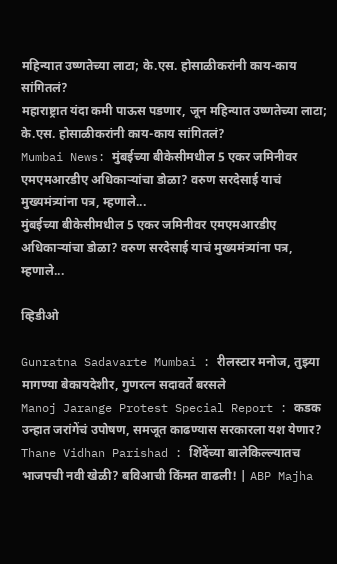महिन्यात उष्णतेच्या लाटा; के.एस. होसाळीकरांनी काय-काय सांगितलं?
महाराष्ट्रात यंदा कमी पाऊस पडणार, जून महिन्यात उष्णतेच्या लाटा; के.एस. होसाळीकरांनी काय-काय सांगितलं?
Mumbai News: मुंबईच्या बीकेसीमधील 5 एकर जमिनीवर एमएमआरडीए अधिकाऱ्यांचा डोळा? वरुण सरदेसाई याचं मुख्यमंत्र्यांना पत्र, म्हणाले...
मुंबईच्या बीकेसीमधील 5 एकर जमिनीवर एमएमआरडीए अधिकाऱ्यांचा डोळा? वरुण सरदेसाई याचं मुख्यमंत्र्यांना पत्र, म्हणाले...

व्हिडीओ

Gunratna Sadavarte Mumbai : रीलस्टार मनोज, तुझ्या मागण्या बेकायदेशीर, गुणरत्न सदावर्ते बरसले
Manoj Jarange Protest Special Report : कडक उन्हात जरांगेंचं उपोषण, समजूत काढण्यास सरकारला यश येणार?
Thane Vidhan Parishad : शिंदेंच्या बालेकिल्ल्यातच भाजपची नवी खेळी? बविआची किंमत वाढली! | ABP Majha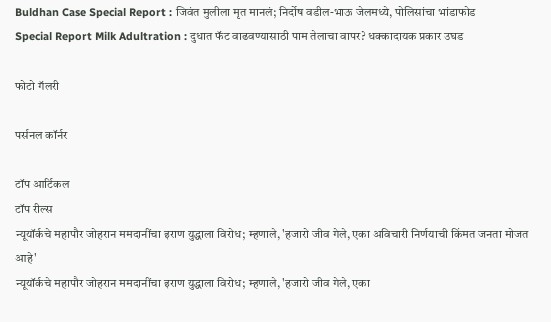Buldhan Case Special Report : जिवंत मुलीला मृत मानलं; निर्दोष वडील-भाऊ जेलमध्ये, पोलिसांचा भांडाफोड
Special Report Milk Adultration : दुधात फॅट वाढवण्यासाठी पाम तेलाचा वापर? धक्कादायक प्रकार उघड

फोटो गॅलरी

पर्सनल कॉर्नर

टॉप आर्टिकल
टॉप रील्स
न्यूयॉर्कचे महापौर जोहरान ममदानींचा इराण युद्धाला विरोध; म्हणाले, 'हजारो जीव गेले, एका अविचारी निर्णयाची किंमत जनता मोजत आहे'
न्यूयॉर्कचे महापौर जोहरान ममदानींचा इराण युद्धाला विरोध; म्हणाले, 'हजारो जीव गेले, एका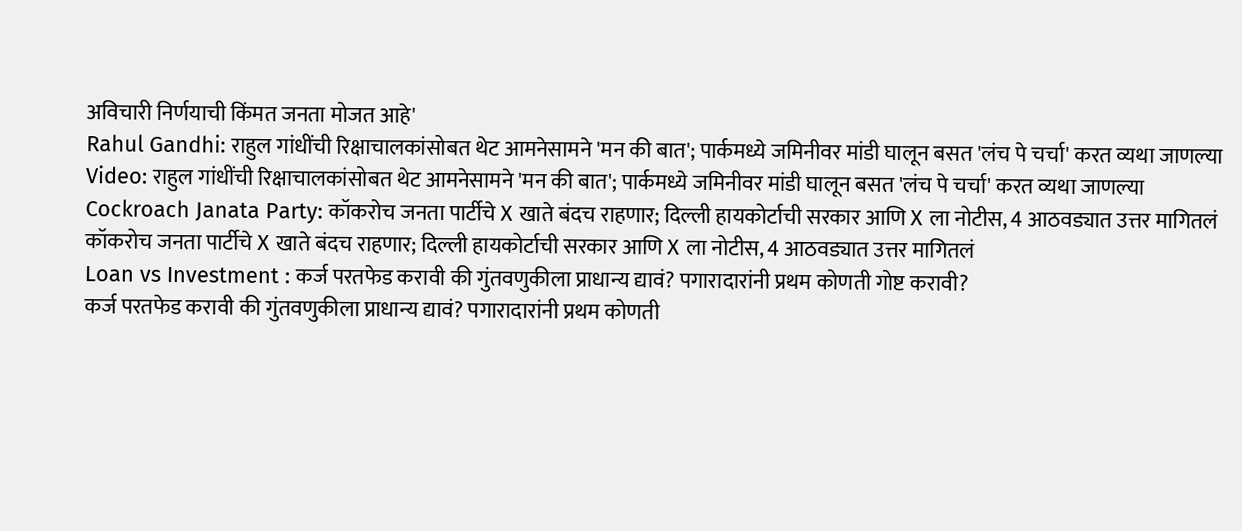अविचारी निर्णयाची किंमत जनता मोजत आहे'
Rahul Gandhi: राहुल गांधींची रिक्षाचालकांसोबत थेट आमनेसामने 'मन की बात'; पार्कमध्ये जमिनीवर मांडी घालून बसत 'लंच पे चर्चा' करत व्यथा जाणल्या
Video: राहुल गांधींची रिक्षाचालकांसोबत थेट आमनेसामने 'मन की बात'; पार्कमध्ये जमिनीवर मांडी घालून बसत 'लंच पे चर्चा' करत व्यथा जाणल्या
Cockroach Janata Party: कॉकरोच जनता पार्टीचे X खाते बंदच राहणार; दिल्ली हायकोर्टाची सरकार आणि X ला नोटीस, 4 आठवड्यात उत्तर मागितलं
कॉकरोच जनता पार्टीचे X खाते बंदच राहणार; दिल्ली हायकोर्टाची सरकार आणि X ला नोटीस, 4 आठवड्यात उत्तर मागितलं
Loan vs Investment : कर्ज परतफेड करावी की गुंतवणुकीला प्राधान्य द्यावं? पगारादारांनी प्रथम कोणती गोष्ट करावी?
कर्ज परतफेड करावी की गुंतवणुकीला प्राधान्य द्यावं? पगारादारांनी प्रथम कोणती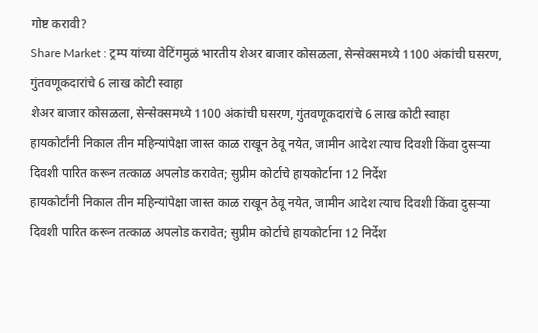गोष्ट करावी?
Share Market : ट्रम्प यांच्या वेटिंगमुळं भारतीय शेअर बाजार कोसळला, सेन्सेक्समध्ये 1100 अंकांची घसरण, गुंतवणूकदारांचे 6 लाख कोटी स्वाहा
शेअर बाजार कोसळला, सेन्सेक्समध्ये 1100 अंकांची घसरण, गुंतवणूकदारांचे 6 लाख कोटी स्वाहा
हायकोर्टांनी निकाल तीन महिन्यांपेक्षा जास्त काळ राखून ठेवू नयेत, जामीन आदेश त्याच दिवशी किंवा दुसऱ्या दिवशी पारित करून तत्काळ अपलोड करावेत; सुप्रीम कोर्टाचे हायकोर्टाना 12 निर्देश
हायकोर्टांनी निकाल तीन महिन्यांपेक्षा जास्त काळ राखून ठेवू नयेत, जामीन आदेश त्याच दिवशी किंवा दुसऱ्या दिवशी पारित करून तत्काळ अपलोड करावेत; सुप्रीम कोर्टाचे हायकोर्टाना 12 निर्देश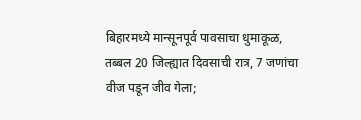बिहारमध्ये मान्सूनपूर्व पावसाचा धुमाकूळ, तब्बल 20 जिल्ह्यात दिवसाची रात्र, 7 जणांचा वीज पडून जीव गेला;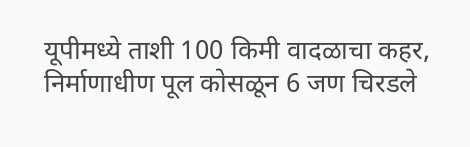यूपीमध्ये ताशी 100 किमी वादळाचा कहर, निर्माणाधीण पूल कोसळून 6 जण चिरडले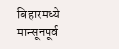बिहारमध्ये मान्सूनपूर्व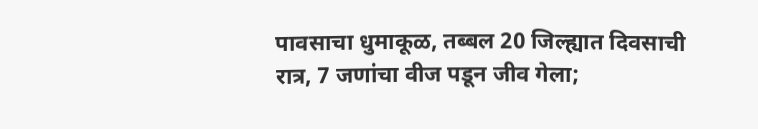पावसाचा धुमाकूळ, तब्बल 20 जिल्ह्यात दिवसाची रात्र, 7 जणांचा वीज पडून जीव गेला;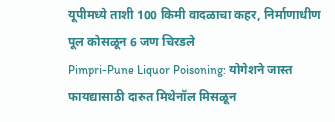यूपीमध्ये ताशी 100 किमी वादळाचा कहर, निर्माणाधीण पूल कोसळून 6 जण चिरडले
Pimpri-Pune Liquor Poisoning: योगेशने जास्त फायद्यासाठी दारुत मिथेनॉल मिसळून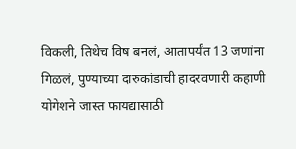विकली, तिथेच विष बनलं, आतापर्यंत 13 जणांना गिळलं, पुण्याच्या दारुकांडाची हादरवणारी कहाणी
योगेशने जास्त फायद्यासाठी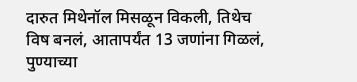दारुत मिथेनॉल मिसळून विकली, तिथेच विष बनलं, आतापर्यंत 13 जणांना गिळलं, पुण्याच्या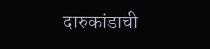दारुकांडाची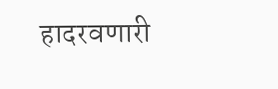हादरवणारी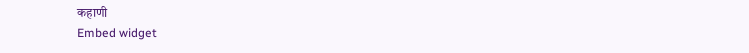कहाणी
Embed widget